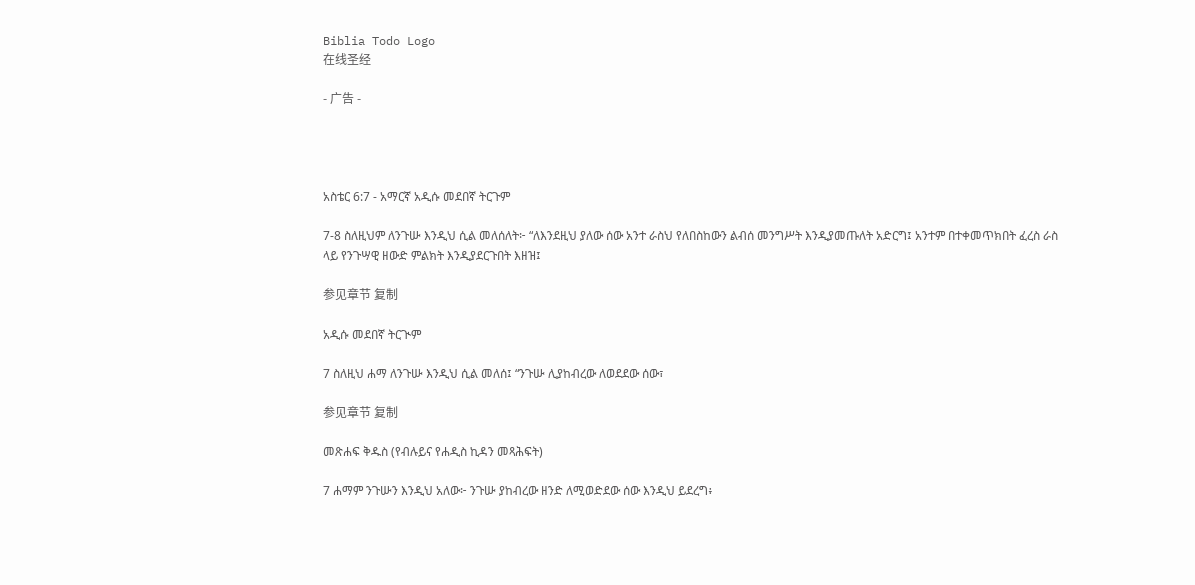Biblia Todo Logo
在线圣经

- 广告 -




አስቴር 6:7 - አማርኛ አዲሱ መደበኛ ትርጉም

7-8 ስለዚህም ለንጉሡ እንዲህ ሲል መለሰለት፦ “ለእንደዚህ ያለው ሰው አንተ ራስህ የለበስከውን ልብሰ መንግሥት እንዲያመጡለት አድርግ፤ አንተም በተቀመጥክበት ፈረስ ራስ ላይ የንጉሣዊ ዘውድ ምልክት እንዲያደርጉበት እዘዝ፤

参见章节 复制

አዲሱ መደበኛ ትርጒም

7 ስለዚህ ሐማ ለንጉሡ እንዲህ ሲል መለሰ፤ “ንጉሡ ሊያከብረው ለወደደው ሰው፣

参见章节 复制

መጽሐፍ ቅዱስ (የብሉይና የሐዲስ ኪዳን መጻሕፍት)

7 ሐማም ንጉሡን እንዲህ አለው፦ ንጉሡ ያከብረው ዘንድ ለሚወድደው ሰው እንዲህ ይደረግ፥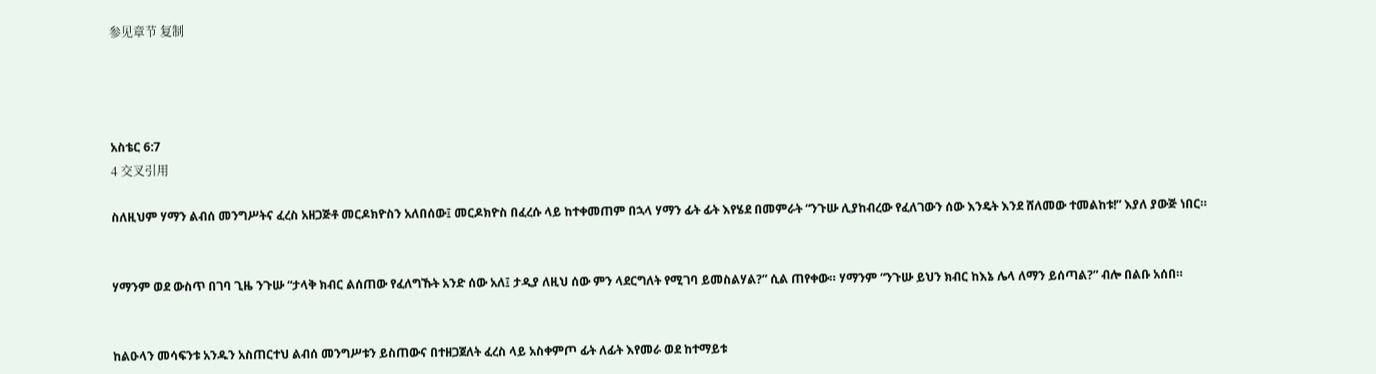参见章节 复制




አስቴር 6:7
4 交叉引用

ስለዚህም ሃማን ልብሰ መንግሥትና ፈረስ አዘጋጅቶ መርዶክዮስን አለበሰው፤ መርዶክዮስ በፈረሱ ላይ ከተቀመጠም በኋላ ሃማን ፊት ፊት እየሄደ በመምራት “ንጉሡ ሊያከብረው የፈለገውን ሰው እንዴት እንደ ሸለመው ተመልከቱ!” እያለ ያውጅ ነበር።


ሃማንም ወደ ውስጥ በገባ ጊዜ ንጉሡ “ታላቅ ክብር ልሰጠው የፈለግኹት አንድ ሰው አለ፤ ታዲያ ለዚህ ሰው ምን ላደርግለት የሚገባ ይመስልሃል?” ሲል ጠየቀው። ሃማንም “ንጉሡ ይህን ክብር ከእኔ ሌላ ለማን ይሰጣል?” ብሎ በልቡ አሰበ።


ከልዑላን መሳፍንቱ አንዱን አስጠርተህ ልብሰ መንግሥቱን ይስጠውና በተዘጋጀለት ፈረስ ላይ አስቀምጦ ፊት ለፊት እየመራ ወደ ከተማይቱ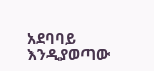አደባባይ እንዲያወጣው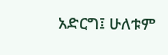አድርግ፤ ሁለቱም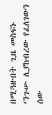በሚጓዙበት ጊዜ መስፍኑ ‘ንጉሡ ሊያከብረው የፈለገውን ሰው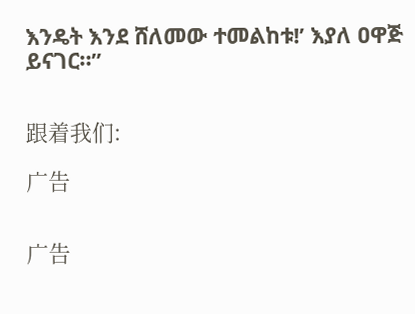እንዴት እንደ ሸለመው ተመልከቱ!’ እያለ ዐዋጅ ይናገር።”


跟着我们:

广告


广告